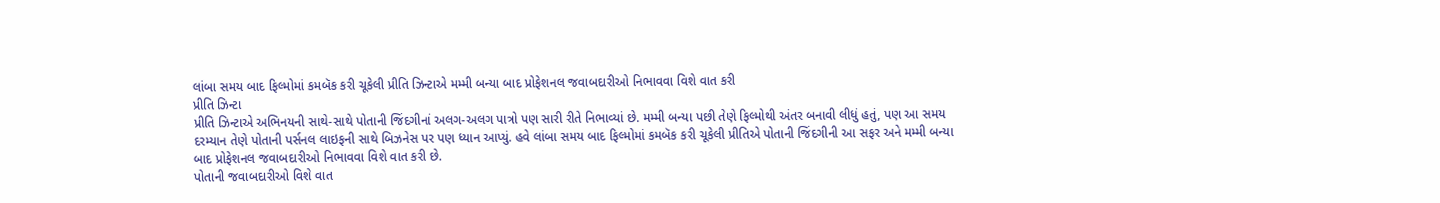લાંબા સમય બાદ ફિલ્મોમાં કમબૅક કરી ચૂકેલી પ્રીતિ ઝિન્ટાએ મમ્મી બન્યા બાદ પ્રોફેશનલ જવાબદારીઓ નિભાવવા વિશે વાત કરી
પ્રીતિ ઝિન્ટા
પ્રીતિ ઝિન્ટાએ અભિનયની સાથે-સાથે પોતાની જિંદગીનાં અલગ-અલગ પાત્રો પણ સારી રીતે નિભાવ્યાં છે. મમ્મી બન્યા પછી તેણે ફિલ્મોથી અંતર બનાવી લીધું હતું, પણ આ સમય દરમ્યાન તેણે પોતાની પર્સનલ લાઇફની સાથે બિઝનેસ પર પણ ધ્યાન આપ્યું. હવે લાંબા સમય બાદ ફિલ્મોમાં કમબૅક કરી ચૂકેલી પ્રીતિએ પોતાની જિંદગીની આ સફર અને મમ્મી બન્યા બાદ પ્રોફેશનલ જવાબદારીઓ નિભાવવા વિશે વાત કરી છે.
પોતાની જવાબદારીઓ વિશે વાત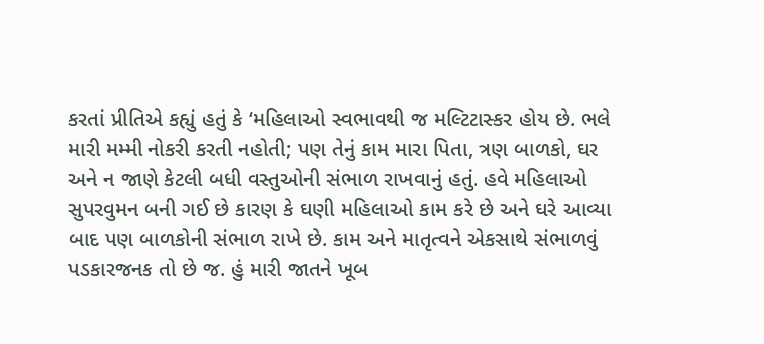કરતાં પ્રીતિએ કહ્યું હતું કે ‘મહિલાઓ સ્વભાવથી જ મલ્ટિટાસ્કર હોય છે. ભલે મારી મમ્મી નોકરી કરતી નહોતી; પણ તેનું કામ મારા પિતા, ત્રણ બાળકો, ઘર અને ન જાણે કેટલી બધી વસ્તુઓની સંભાળ રાખવાનું હતું. હવે મહિલાઓ સુપરવુમન બની ગઈ છે કારણ કે ઘણી મહિલાઓ કામ કરે છે અને ઘરે આવ્યા બાદ પણ બાળકોની સંભાળ રાખે છે. કામ અને માતૃત્વને એકસાથે સંભાળવું પડકારજનક તો છે જ. હું મારી જાતને ખૂબ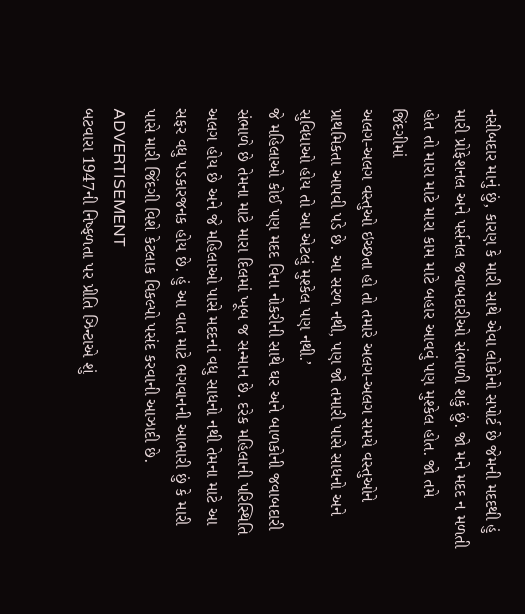નસીબદાર માનું છું, કારણ કે મારી સાથે એવા લોકોનો સપોર્ટ છે જેમની મદદથી હું મારી પ્રોફેશનલ અને પર્સનલ જવાબદારીઓ સંભાળી શકું છું. જો મને મદદ ન મળતી હોત તો મારા માટે મારા કામ માટે બહાર આવવું પણ મુશ્કેલ હોત. જો તમે જિંદગીમાં
અલગ-અલગ વસ્તુઓ ઇચ્છતા હો તો તમારે અલગ-અલગ સમયે વસ્તુઓને પ્રાથમિકતા આપવી પડે છે. આ સરળ નથી, પણ જો તમારી પાસે સાધનો અને સુવિધાઓ હોય તો આ એટલું મુશ્કેલ પણ નથી.’
જે મહિલાઓ કોઈ પણ મદદ વિના નોકરીની સાથે ઘર અને બાળકોની જવાબદારી સંભાળે છે તેમના માટે મારા દિલમાં ખૂબ જ સન્માન છે. દરેક મહિલાની પરિસ્થિતિ અલગ હોય છે અને જે મહિલાઓ પાસે મદદનાં વધુ સાધનો નથી તેમના માટે આ સફર વધુ પડકારજનક હોય છે. હું આ વાત માટે ભગવાનની આભારી છું કે મારી પાસે મારી જિંદગી વિશે કેટલાક વિકલ્પો પસંદ કરવાની આઝાદી છે.
ADVERTISEMENT
બટવારા 1947ની નિષ્ફળતા પર પ્રીતિ ઝિન્ટાએ શું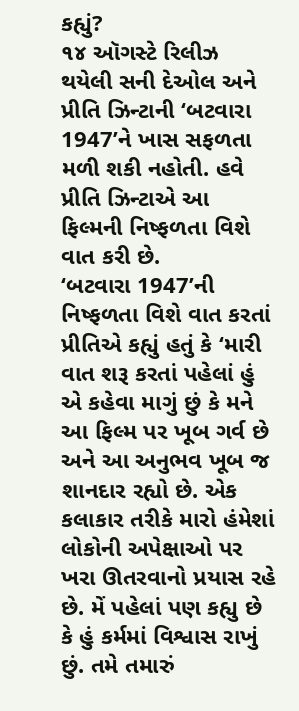કહ્યું?
૧૪ ઑગસ્ટે રિલીઝ થયેલી સની દેઓલ અને પ્રીતિ ઝિન્ટાની ‘બટવારા 1947’ને ખાસ સફળતા મળી શકી નહોતી. હવે પ્રીતિ ઝિન્ટાએ આ ફિલ્મની નિષ્ફળતા વિશે વાત કરી છે.
‘બટવારા 1947’ની નિષ્ફળતા વિશે વાત કરતાં પ્રીતિએ કહ્યું હતું કે ‘મારી વાત શરૂ કરતાં પહેલાં હું એ કહેવા માગું છું કે મને આ ફિલ્મ પર ખૂબ ગર્વ છે અને આ અનુભવ ખૂબ જ શાનદાર રહ્યો છે. એક કલાકાર તરીકે મારો હંમેશાં લોકોની અપેક્ષાઓ પર ખરા ઊતરવાનો પ્રયાસ રહે છે. મેં પહેલાં પણ કહ્યુ છે કે હું કર્મમાં વિશ્વાસ રાખું છું. તમે તમારું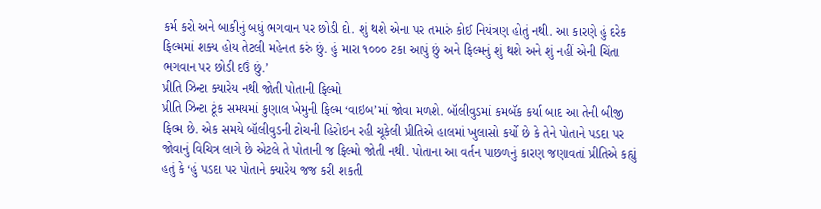કર્મ કરો અને બાકીનું બધું ભગવાન પર છોડી દો. શું થશે એના પર તમારું કોઈ નિયંત્રણ હોતું નથી. આ કારણે હું દરેક ફિલ્મમાં શક્ય હોય તેટલી મહેનત કરું છું. હું મારા ૧૦૦૦ ટકા આપું છું અને ફિલ્મનું શું થશે અને શું નહીં એની ચિંતા ભગવાન પર છોડી દઉં છું.’
પ્રીતિ ઝિન્ટા ક્યારેય નથી જોતી પોતાની ફિલ્મો
પ્રીતિ ઝિન્ટા ટૂંક સમયમાં કુણાલ ખેમુની ફિલ્મ ‘વાઇબ’માં જોવા મળશે. બૉલીવુડમાં કમબૅક કર્યા બાદ આ તેની બીજી ફિલ્મ છે. એક સમયે બૉલીવુડની ટોચની હિરોઇન રહી ચૂકેલી પ્રીતિએ હાલમાં ખુલાસો કર્યો છે કે તેને પોતાને પડદા પર જોવાનું વિચિત્ર લાગે છે એટલે તે પોતાની જ ફિલ્મો જોતી નથી. પોતાના આ વર્તન પાછળનું કારણ જણાવતાં પ્રીતિએ કહ્યું હતું કે ‘હું પડદા પર પોતાને ક્યારેય જજ કરી શકતી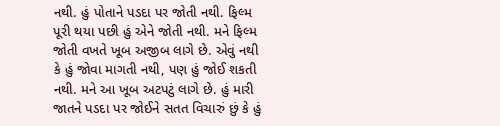નથી. હું પોતાને પડદા પર જોતી નથી. ફિલ્મ પૂરી થયા પછી હું એને જોતી નથી. મને ફિલ્મ જોતી વખતે ખૂબ અજીબ લાગે છે. એવું નથી કે હું જોવા માગતી નથી, પણ હું જોઈ શકતી નથી. મને આ ખૂબ અટપટું લાગે છે. હું મારી જાતને પડદા પર જોઈને સતત વિચારું છું કે હું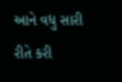આને વધુ સારી રીતે કરી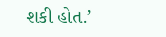શકી હોત.’